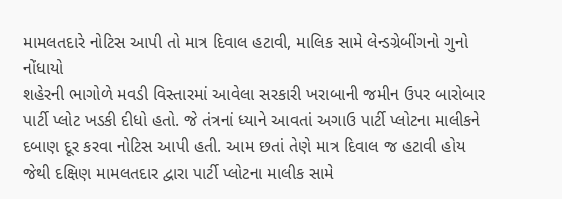મામલતદારે નોટિસ આપી તો માત્ર દિવાલ હટાવી, માલિક સામે લેન્ડગ્રેબીંગનો ગુનો નોંધાયો
શહેરની ભાગોળે મવડી વિસ્તારમાં આવેલા સરકારી ખરાબાની જમીન ઉપર બારોબાર પાર્ટી પ્લોટ ખડકી દીધો હતો. જે તંત્રનાં ધ્યાને આવતાં અગાઉ પાર્ટી પ્લોટના માલીકને દબાણ દૂર કરવા નોટિસ આપી હતી. આમ છતાં તેણે માત્ર દિવાલ જ હટાવી હોય જેથી દક્ષિણ મામલતદાર દ્વારા પાર્ટી પ્લોટના માલીક સામે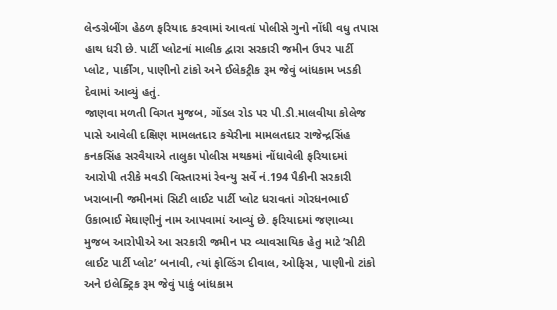લેન્ડગ્રેબીંગ હેઠળ ફરિયાદ કરવામાં આવતાં પોલીસે ગુનો નોંધી વધુ તપાસ હાથ ધરી છે. પાર્ટી પ્લોટનાં માલીક દ્વારા સરકારી જમીન ઉપર પાર્ટી પ્લોટ, પાર્કીંગ, પાણીનો ટાંકો અને ઈલેકટ્રીક રૂમ જેવું બાંધકામ ખડકી દેવામાં આવ્યું હતું.
જાણવા મળતી વિગત મુજબ, ગોંડલ રોડ પર પી.ડી.માલવીયા કોલેજ પાસે આવેલી દક્ષિણ મામલતદાર કચેરીના મામલતદાર રાજેન્દ્રસિંહ કનકસિંહ સરવૈયાએ તાલુકા પોલીસ મથકમાં નોંધાવેલી ફરિયાદમાં આરોપી તરીકે મવડી વિસ્તારમાં રેવન્યુ સર્વે નં.194 પૈકીની સરકારી ખરાબાની જમીનમાં સિટી લાઈટ પાર્ટી પ્લોટ ધરાવતાં ગોરધનભાઈ ઉકાભાઈ મેઘાણીનું નામ આપવામાં આવ્યું છે. ફરિયાદમાં જણાવ્યા મુજબ આરોપીએ આ સરકારી જમીન પર વ્યાવસાયિક હેતુ માટે ’સીટી લાઈટ પાર્ટી પ્લોટ’ બનાવી, ત્યાં ફોલ્ડિંગ દીવાલ, ઓફિસ, પાણીનો ટાંકો અને ઇલેક્ટ્રિક રૂમ જેવું પાકું બાંધકામ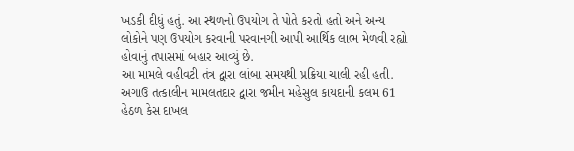ખડકી દીધું હતું. આ સ્થળનો ઉપયોગ તે પોતે કરતો હતો અને અન્ય લોકોને પણ ઉપયોગ કરવાની પરવાનગી આપી આર્થિક લાભ મેળવી રહ્યો હોવાનું તપાસમાં બહાર આવ્યું છે.
આ મામલે વહીવટી તંત્ર દ્વારા લાંબા સમયથી પ્રક્રિયા ચાલી રહી હતી. અગાઉ તત્કાલીન મામલતદાર દ્વારા જમીન મહેસુલ કાયદાની કલમ 61 હેઠળ કેસ દાખલ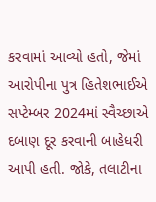કરવામાં આવ્યો હતો, જેમાં આરોપીના પુત્ર હિતેશભાઈએ સપ્ટેમ્બર 2024માં સ્વૈચ્છાએ દબાણ દૂર કરવાની બાહેધરી આપી હતી. જોકે, તલાટીના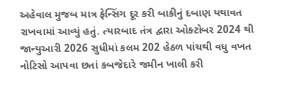અહેવાલ મુજબ માત્ર ફેન્સિંગ દૂર કરી બાકીનું દબાણ યથાવત રાખવામાં આવ્યું હતું. ત્યારબાદ તંત્ર દ્વારા ઓક્ટોબર 2024 થી જાન્યુઆરી 2026 સુધીમાં કલમ 202 હેઠળ પાંચથી વધુ વખત નોટિસો આપવા છતાં કબજેદારે જમીન ખાલી કરી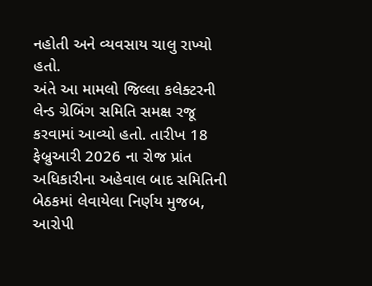નહોતી અને વ્યવસાય ચાલુ રાખ્યો હતો.
અંતે આ મામલો જિલ્લા કલેક્ટરની લેન્ડ ગ્રેબિંગ સમિતિ સમક્ષ રજૂ કરવામાં આવ્યો હતો. તારીખ 18 ફેબ્રુઆરી 2026 ના રોજ પ્રાંત અધિકારીના અહેવાલ બાદ સમિતિની બેઠકમાં લેવાયેલા નિર્ણય મુજબ, આરોપી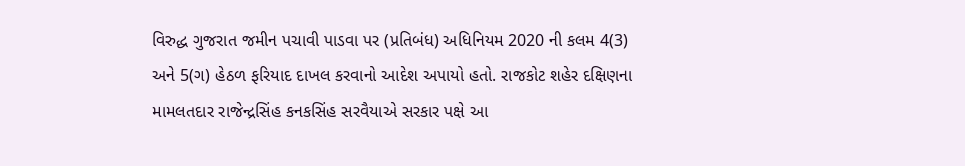વિરુદ્ધ ગુજરાત જમીન પચાવી પાડવા પર (પ્રતિબંધ) અધિનિયમ 2020 ની કલમ 4(3) અને 5(ગ) હેઠળ ફરિયાદ દાખલ કરવાનો આદેશ અપાયો હતો. રાજકોટ શહેર દક્ષિણના મામલતદાર રાજેન્દ્રસિંહ કનકસિંહ સરવૈયાએ સરકાર પક્ષે આ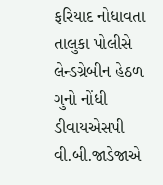ફરિયાદ નોધાવતા તાલુકા પોલીસે લેન્ડગ્રેબીન હેઠળ ગુનો નોંધી ડીવાયએસપી વી.બી.જાડેજાએ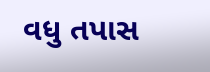વધુ તપાસ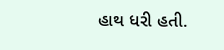હાથ ધરી હતી.